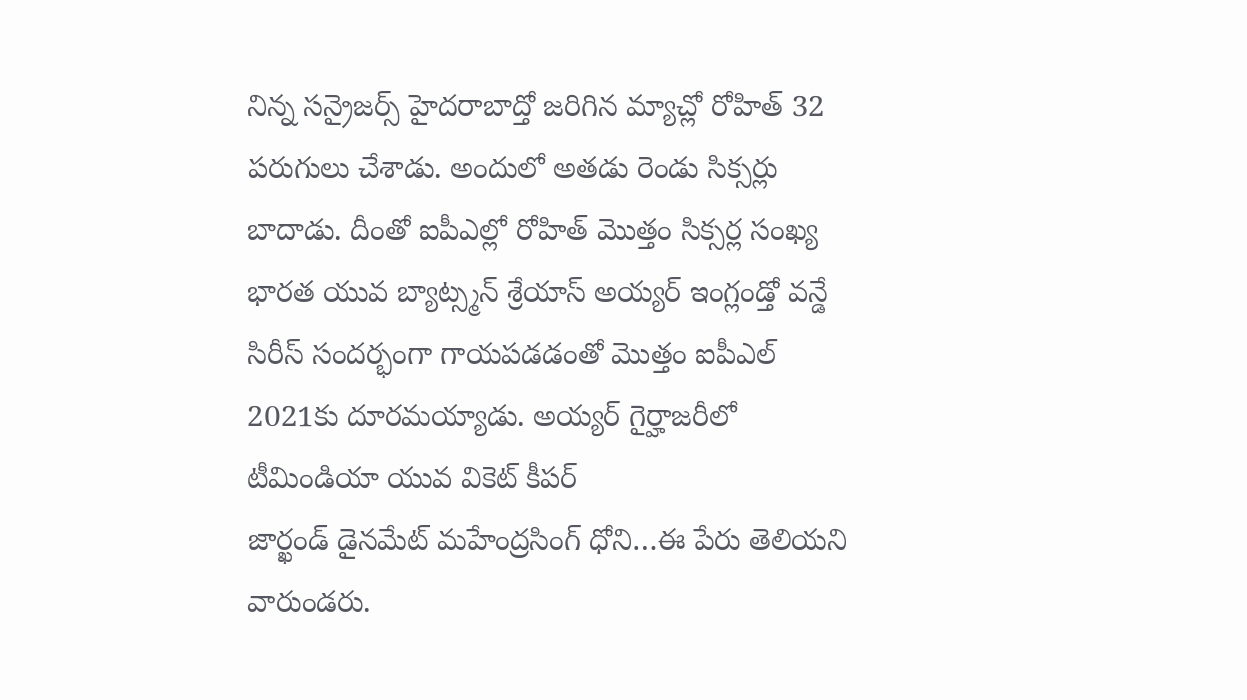నిన్న సన్రైజర్స్ హైదరాబాద్తో జరిగిన మ్యాచ్లో రోహిత్ 32 పరుగులు చేశాడు. అందులో అతడు రెండు సిక్సర్లు బాదాడు. దీంతో ఐపీఎల్లో రోహిత్ మొత్తం సిక్సర్ల సంఖ్య
భారత యువ బ్యాట్స్మన్ శ్రేయాస్ అయ్యర్ ఇంగ్లండ్తో వన్డే సిరీస్ సందర్భంగా గాయపడడంతో మొత్తం ఐపీఎల్ 2021కు దూరమయ్యాడు. అయ్యర్ గైర్హాజరీలో టీమిండియా యువ వికెట్ కీపర్
జార్ఖండ్ డైనమేట్ మహేంద్రసింగ్ ధోని…ఈ పేరు తెలియని వారుండరు.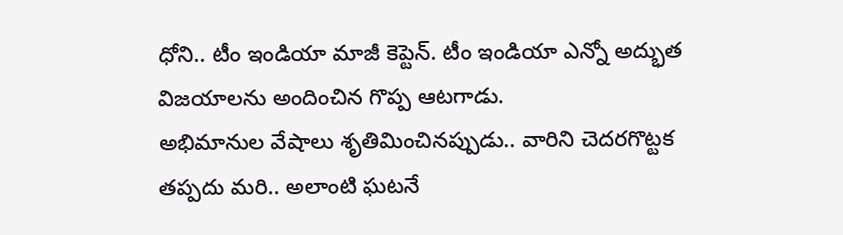ధోని.. టీం ఇండియా మాజీ కెప్టెన్. టీం ఇండియా ఎన్నో అద్భుత విజయాలను అందించిన గొప్ప ఆటగాడు.
అభిమానుల వేషాలు శృతిమించినప్పుడు.. వారిని చెదరగొట్టక తప్పదు మరి.. అలాంటి ఘటనే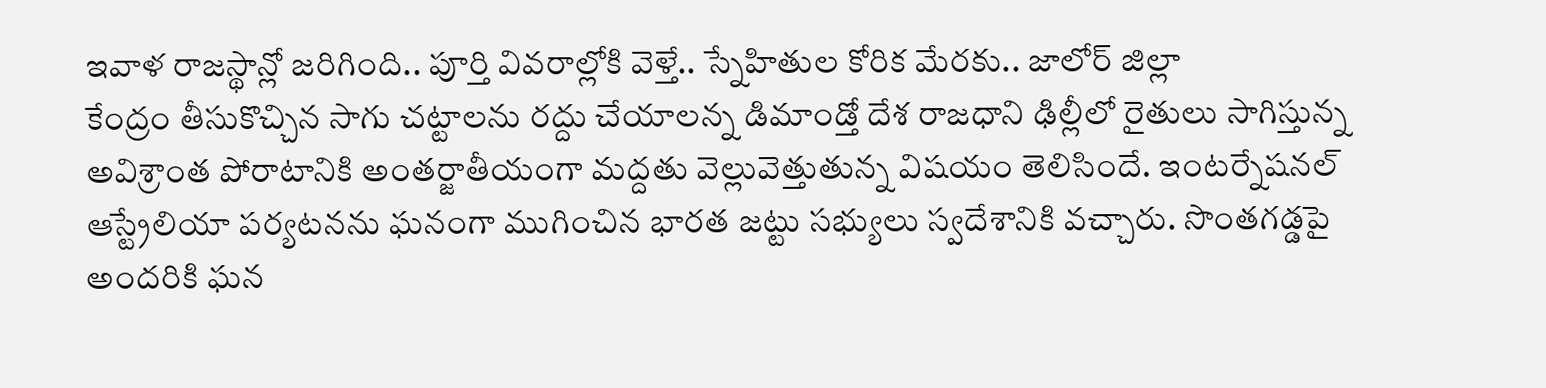ఇవాళ రాజస్థాన్లో జరిగింది.. పూర్తి వివరాల్లోకి వెళ్తే.. స్నేహితుల కోరిక మేరకు.. జాలోర్ జిల్లా
కేంద్రం తీసుకొచ్చిన సాగు చట్టాలను రద్దు చేయాలన్న డిమాండ్తో దేశ రాజధాని ఢిల్లీలో రైతులు సాగిస్తున్న అవిశ్రాంత పోరాటానికి అంతర్జాతీయంగా మద్దతు వెల్లువెత్తుతున్న విషయం తెలిసిందే. ఇంటర్నేషనల్
ఆస్ట్రేలియా పర్యటనను ఘనంగా ముగించిన భారత జట్టు సభ్యులు స్వదేశానికి వచ్చారు. సొంతగడ్డపై అందరికి ఘన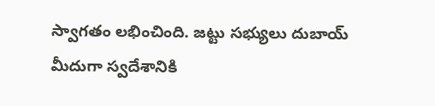స్వాగతం లభించింది. జట్టు సభ్యులు దుబాయ్ మీదుగా స్వదేశానికి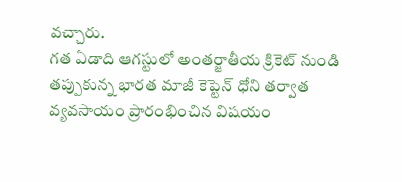వచ్చారు.
గత ఏడాది ఆగస్టులో అంతర్జాతీయ క్రికెట్ నుండి తప్పుకున్న భారత మాజీ కెప్టెన్ ధోని తర్వాత వ్యవసాయం ప్రారంభించిన విషయం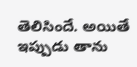తెలిసిందే. అయితే ఇప్పుడు తాను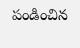పండించిన